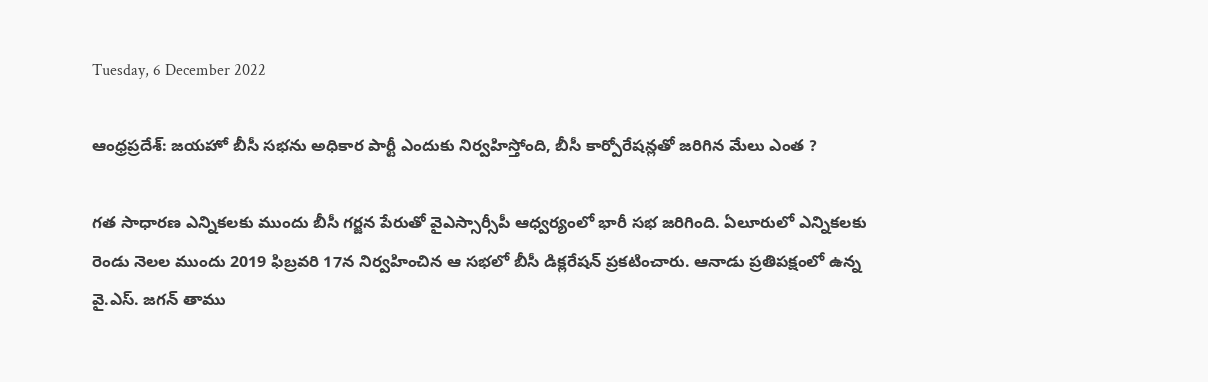Tuesday, 6 December 2022

ఆంధ్రప్రదేశ్: జయహో బీసీ సభను అధికార పార్టీ ఎందుకు నిర్వహిస్తోంది, బీసీ కార్పోరేషన్లతో జరిగిన మేలు ఎంత ?

గత సాధారణ ఎన్నికలకు ముందు బీసీ గర్జన పేరుతో వైఎస్సార్సీపీ ఆధ్వర్యంలో భారీ సభ జరిగింది. ఏలూరులో ఎన్నికలకు రెండు నెలల ముందు 2019 ఫిబ్రవరి 17న నిర్వహించిన ఆ సభలో బీసీ డిక్లరేషన్ ప్రకటించారు. ఆనాడు ప్రతిపక్షంలో ఉన్న వై.ఎస్. జగన్ తాము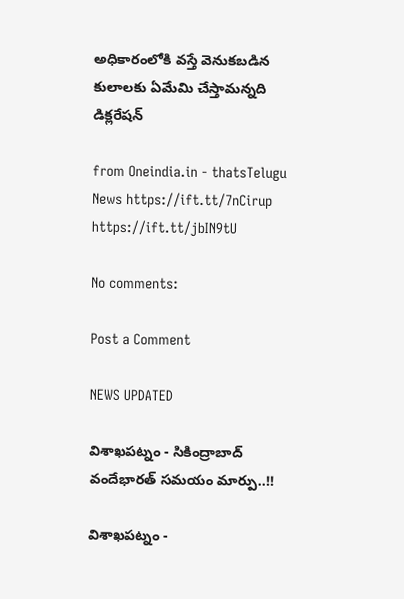అధికారంలోకి వస్తే వెనుకబడిన కులాలకు ఏమేమి చేస్తామన్నది డిక్లరేషన్

from Oneindia.in - thatsTelugu News https://ift.tt/7nCirup
https://ift.tt/jbIN9tU

No comments:

Post a Comment

NEWS UPDATED

విశాఖపట్నం - సికింద్రాబాద్ వందేభారత్ సమయం మార్పు..!!

విశాఖపట్నం -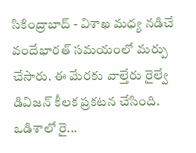సికింద్రాబాద్ - విశాఖ మధ్య నడిచే వందేభారత్ సమయంలో మర్పు చేసారు. ఈ మేరకు వాల్తేరు రైల్వే డివిజన్ కీలక ప్రకటన చేసింది. ఒడిశాలో రై...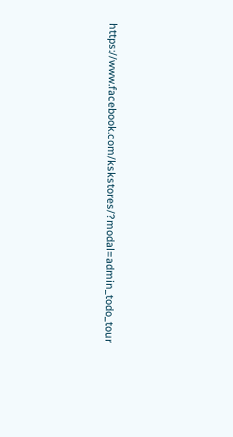https://www.facebook.com/kskstores/?modal=admin_todo_tour